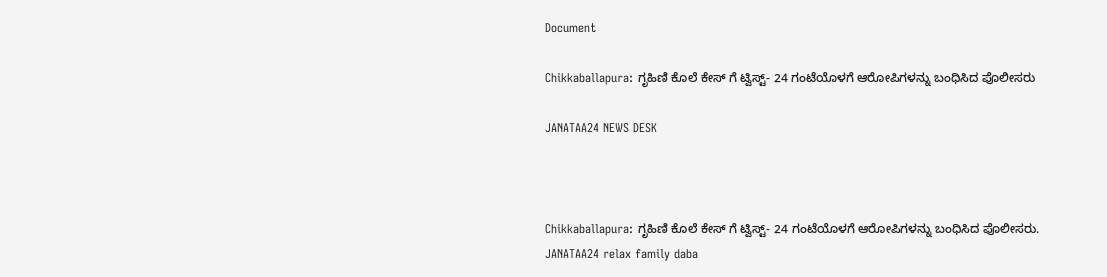Document

Chikkaballapura: ಗೃಹಿಣಿ ಕೊಲೆ ಕೇಸ್ ಗೆ ಟ್ವಿಸ್ಟ್- 24 ಗಂಟೆಯೊಳಗೆ ಆರೋಪಿಗಳನ್ನು ಬಂಧಿಸಿದ ಪೊಲೀಸರು

JANATAA24 NEWS DESK



Chikkaballapura: ಗೃಹಿಣಿ ಕೊಲೆ ಕೇಸ್ ಗೆ ಟ್ವಿಸ್ಟ್- 24 ಗಂಟೆಯೊಳಗೆ ಆರೋಪಿಗಳನ್ನು ಬಂಧಿಸಿದ ಪೊಲೀಸರು.
JANATAA24 relax family daba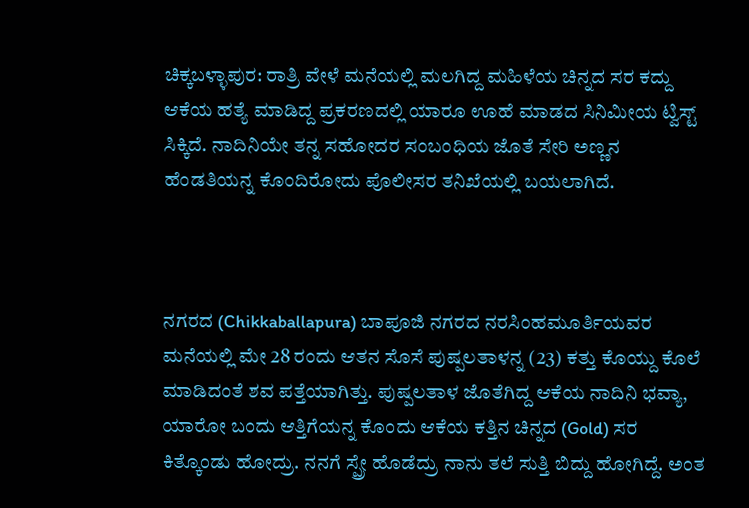ಚಿಕ್ಕಬಳ್ಳಾಪುರ: ರಾತ್ರಿ ವೇಳೆ ಮನೆಯಲ್ಲಿ ಮಲಗಿದ್ದ ಮಹಿಳೆಯ ಚಿನ್ನದ ಸರ ಕದ್ದು ಆಕೆಯ ಹತ್ಯೆ ಮಾಡಿದ್ದ ಪ್ರಕರಣದಲ್ಲಿ ಯಾರೂ ಊಹೆ ಮಾಡದ ಸಿನಿಮೀಯ ಟ್ವಿಸ್ಟ್ ಸಿಕ್ಕಿದೆ. ನಾದಿನಿಯೇ ತನ್ನ ಸಹೋದರ ಸಂಬಂಧಿಯ ಜೊತೆ ಸೇರಿ ಅಣ್ಣನ ಹೆಂಡತಿಯನ್ನ ಕೊಂದಿರೋದು ಪೊಲೀಸರ ತನಿಖೆಯಲ್ಲಿ ಬಯಲಾಗಿದೆ.



ನಗರದ (Chikkaballapura) ಬಾಪೂಜಿ ನಗರದ ನರಸಿಂಹಮೂರ್ತಿಯವರ ಮನೆಯಲ್ಲಿ ಮೇ 28 ರಂದು ಆತನ ಸೊಸೆ ಪುಷ್ಪಲತಾಳನ್ನ (23) ಕತ್ತು ಕೊಯ್ದು ಕೊಲೆ ಮಾಡಿದಂತೆ ಶವ ಪತ್ತೆಯಾಗಿತ್ತು. ಪುಷ್ಪಲತಾಳ ಜೊತೆಗಿದ್ದ ಆಕೆಯ ನಾದಿನಿ ಭವ್ಯಾ, ಯಾರೋ ಬಂದು ಆತ್ತಿಗೆಯನ್ನ ಕೊಂದು ಆಕೆಯ ಕತ್ತಿನ ಚಿನ್ನದ (Gold) ಸರ ಕಿತ್ಕೊಂಡು ಹೋದ್ರು. ನನಗೆ ಸ್ಪ್ರೇ ಹೊಡೆದ್ರು ನಾನು ತಲೆ ಸುತ್ತಿ ಬಿದ್ದು ಹೋಗಿದ್ದೆ. ಅಂತ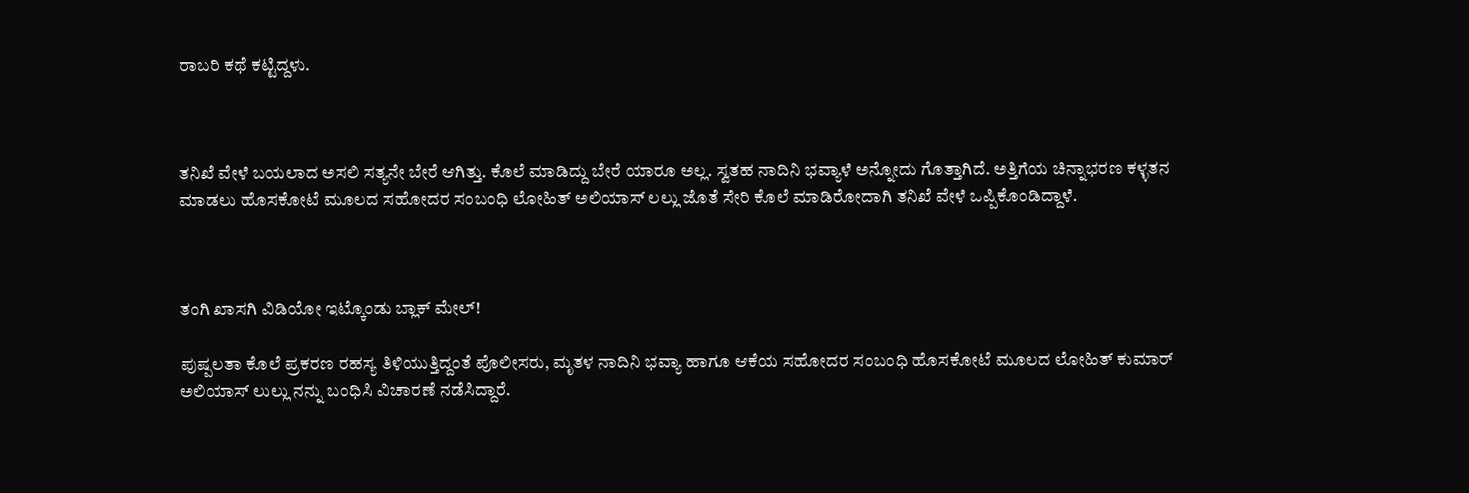ರಾಬರಿ ಕಥೆ ಕಟ್ಟಿದ್ದಳು.



ತನಿಖೆ ವೇಳೆ ಬಯಲಾದ ಅಸಲಿ ಸತ್ಯನೇ ಬೇರೆ ಆಗಿತ್ತು. ಕೊಲೆ ಮಾಡಿದ್ದು ಬೇರೆ ಯಾರೂ ಅಲ್ಲ. ಸ್ವತಹ ನಾದಿನಿ ಭವ್ಯಾಳೆ ಅನ್ನೋದು ಗೊತ್ತಾಗಿದೆ. ಅತ್ತಿಗೆಯ ಚಿನ್ನಾಭರಣ ಕಳ್ಳತನ ಮಾಡಲು ಹೊಸಕೋಟೆ ಮೂಲದ ಸಹೋದರ ಸಂಬಂಧಿ ಲೋಹಿತ್ ಅಲಿಯಾಸ್ ಲಲ್ಲು ಜೊತೆ ಸೇರಿ ಕೊಲೆ ಮಾಡಿರೋದಾಗಿ ತನಿಖೆ ವೇಳೆ ಒಪ್ಪಿಕೊಂಡಿದ್ದಾಳೆ.



ತಂಗಿ ಖಾಸಗಿ ವಿಡಿಯೋ ಇಟ್ಕೊಂಡು ಬ್ಲಾಕ್ ಮೇಲ್!

ಪುಷ್ಪಲತಾ ಕೊಲೆ ಪ್ರಕರಣ ರಹಸ್ಯ ತಿಳಿಯುತ್ತಿದ್ದಂತೆ ಪೊಲೀಸರು, ಮೃತಳ ನಾದಿನಿ ಭವ್ಯಾ ಹಾಗೂ ಆಕೆಯ ಸಹೋದರ ಸಂಬಂಧಿ ಹೊಸಕೋಟೆ ಮೂಲದ ಲೋಹಿತ್ ಕುಮಾರ್ ಅಲಿಯಾಸ್ ಲುಲ್ಲು ನನ್ನು ಬಂಧಿಸಿ ವಿಚಾರಣೆ ನಡೆಸಿದ್ದಾರೆ.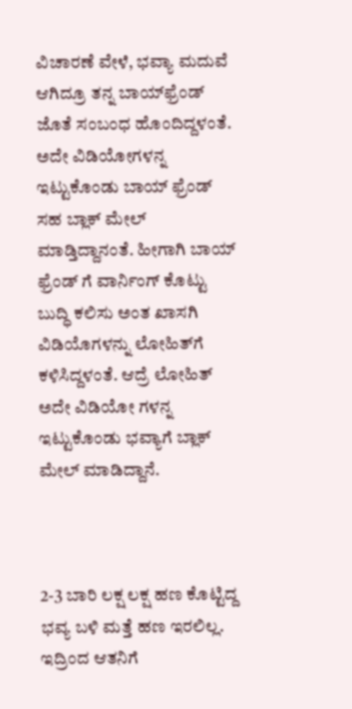ವಿಚಾರಣೆ ವೇಳೆ, ಭವ್ಯಾ ಮದುವೆ ಆಗಿದ್ರೂ ತನ್ನ ಬಾಯ್‌ಫ್ರೆಂಡ್ ಜೊತೆ ಸಂಬಂಧ ಹೊಂದಿದ್ದಳಂತೆ. ಅದೇ ವಿಡಿಯೋಗಳನ್ನ ಇಟ್ಟುಕೊಂಡು ಬಾಯ್ ಫ್ರೆಂಡ್ ಸಹ ಬ್ಲಾಕ್ ಮೇಲ್ ಮಾಡ್ತಿದ್ದಾನಂತೆ. ಹೀಗಾಗಿ ಬಾಯ್ ಫ್ರೆಂಡ್ ಗೆ ವಾರ್ನಿಂಗ್ ಕೊಟ್ಟು ಬುದ್ಧಿ ಕಲಿಸು ಅಂತ ಖಾಸಗಿ ವಿಡಿಯೊಗಳನ್ನು ಲೋಹಿತ್‌ಗೆ ಕಳಿಸಿದ್ದಳಂತೆ. ಆದ್ರೆ ಲೋಹಿತ್ ಅದೇ ವಿಡಿಯೋ ಗಳನ್ನ ಇಟ್ಟುಕೊಂಡು ಭವ್ಯಾಗೆ ಬ್ಲಾಕ್ ಮೇಲ್ ಮಾಡಿದ್ದಾನೆ.



2-3 ಬಾರಿ ಲಕ್ಷ ಲಕ್ಷ ಹಣ ಕೊಟ್ಟಿದ್ದ ಭವ್ಯ ಬಳಿ ಮತ್ತೆ ಹಣ ಇರಲಿಲ್ಲ. ಇದ್ರಿಂದ ಆತನಿಗೆ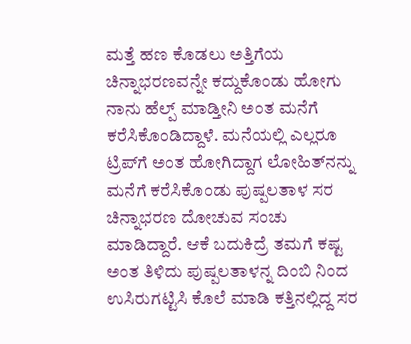ಮತ್ತೆ ಹಣ ಕೊಡಲು ಅತ್ತಿಗೆಯ ಚಿನ್ನಾಭರಣವನ್ನೇ ಕದ್ದುಕೊಂಡು ಹೋಗು ನಾನು ಹೆಲ್ಪ್ ಮಾಡ್ತೀನಿ ಅಂತ ಮನೆಗೆ ಕರೆಸಿಕೊಂಡಿದ್ದಾಳೆ. ಮನೆಯಲ್ಲಿ ಎಲ್ಲರೂ ಟ್ರಿಪ್‌ಗೆ ಅಂತ ಹೋಗಿದ್ದಾಗ ಲೋಹಿತ್‌ನನ್ನು ಮನೆಗೆ ಕರೆಸಿಕೊಂಡು ಪುಷ್ಪಲತಾಳ ಸರ ಚಿನ್ನಾಭರಣ ದೋಚುವ ಸಂಚು ಮಾಡಿದ್ದಾರೆ. ಆಕೆ ಬದುಕಿದ್ರೆ ತಮಗೆ ಕಷ್ಟ ಅಂತ ತಿಳಿದು ಪುಷ್ಪಲತಾಳನ್ನ ದಿಂಬಿ ನಿಂದ ಉಸಿರುಗಟ್ಟಿಸಿ ಕೊಲೆ ಮಾಡಿ ಕತ್ತಿನಲ್ಲಿದ್ದ ಸರ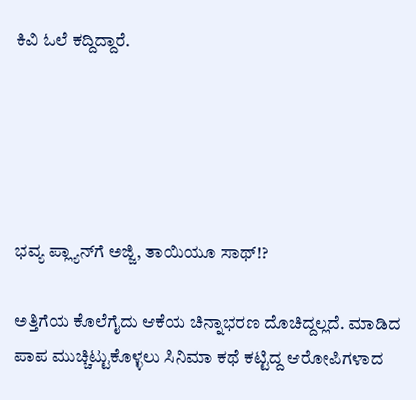ಕಿವಿ ಓಲೆ ಕದ್ದಿದ್ದಾರೆ.





ಭವ್ಯ ಪ್ಲ್ಯಾನ್‌ಗೆ ಅಜ್ಜಿ, ತಾಯಿಯೂ ಸಾಥ್!?

ಅತ್ತಿಗೆಯ ಕೊಲೆಗೈದು ಆಕೆಯ ಚಿನ್ನಾಭರಣ ದೊಚಿದ್ದಲ್ಲದೆ. ಮಾಡಿದ ಪಾಪ ಮುಚ್ಚಿಟ್ಟುಕೊಳ್ಳಲು ಸಿನಿಮಾ ಕಥೆ ಕಟ್ಟಿದ್ದ ಆರೋಪಿಗಳಾದ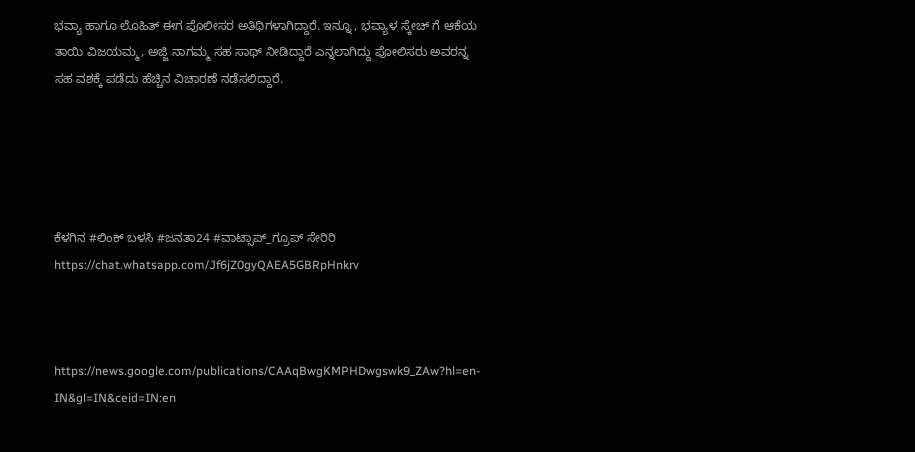ಭವ್ಯಾ ಹಾಗೂ ಲೊಹಿತ್ ಈಗ ಪೊಲೀಸರ ಅತಿಥಿಗಳಾಗಿದ್ದಾರೆ. ಇನ್ನೂ , ಭವ್ಯಾಳ ಸ್ಕೇಚ್ ಗೆ ಆಕೆಯ ತಾಯಿ ವಿಜಯಮ್ಮ, ಅಜ್ಜಿ ನಾಗಮ್ಮ ಸಹ ಸಾಥ್ ನೀಡಿದ್ದಾರೆ ಎನ್ನಲಾಗಿದ್ದು ಪೋಲಿಸರು ಅವರನ್ನ ಸಹ ವಶಕ್ಕೆ ಪಡೆದು ಹೆಚ್ಚಿನ ವಿಚಾರಣೆ ನಡೆಸಲಿದ್ದಾರೆ.





ಕೆಳಗಿನ #ಲಿಂಕ್ ಬಳಸಿ #ಜನತಾ24 #ವಾಟ್ಸಾಪ್_ಗ್ರೂಪ್ ಸೇರಿರಿ https://chat.whatsapp.com/Jf6jZ0gyQAEA5GBRpHnkrv



https://news.google.com/publications/CAAqBwgKMPHDwgswk9_ZAw?hl=en-IN&gl=IN&ceid=IN:en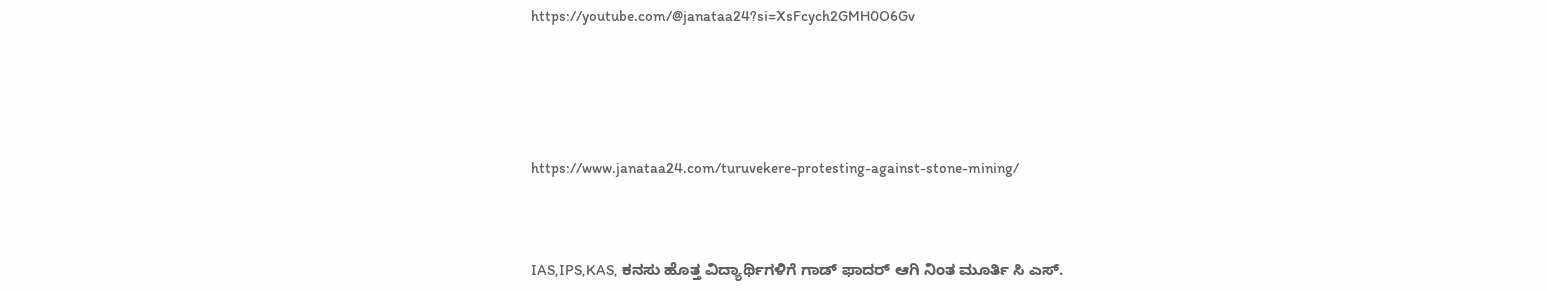https://youtube.com/@janataa24?si=XsFcych2GMH0O6Gv





https://www.janataa24.com/turuvekere-protesting-against-stone-mining/



IAS,IPS,KAS, ಕನಸು ಹೊತ್ತ ವಿದ್ಯಾರ್ಥಿಗಳಿಗೆ ಗಾಡ್ ಫಾದರ್ ಆಗಿ ನಿಂತ ಮೂರ್ತಿ ಸಿ ಎಸ್.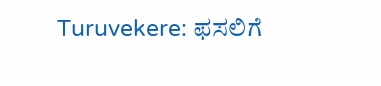Turuvekere: ಫಸಲಿಗೆ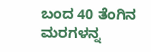ಬಂದ 40 ತೆಂಗಿನ ಮರಗಳನ್ನ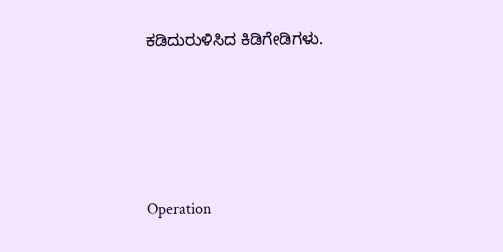ಕಡಿದುರುಳಿಸಿದ ಕಿಡಿಗೇಡಿಗಳು.





Operation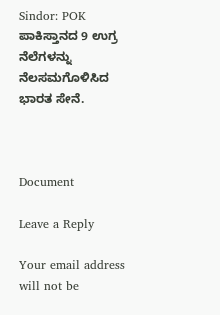Sindor: POK ಪಾಕಿಸ್ತಾನದ 9 ಉಗ್ರ ನೆಲೆಗಳನ್ನು ನೆಲಸಮಗೊಳಿಸಿದ ಭಾರತ ಸೇನೆ.



Document

Leave a Reply

Your email address will not be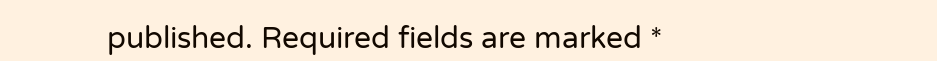published. Required fields are marked *